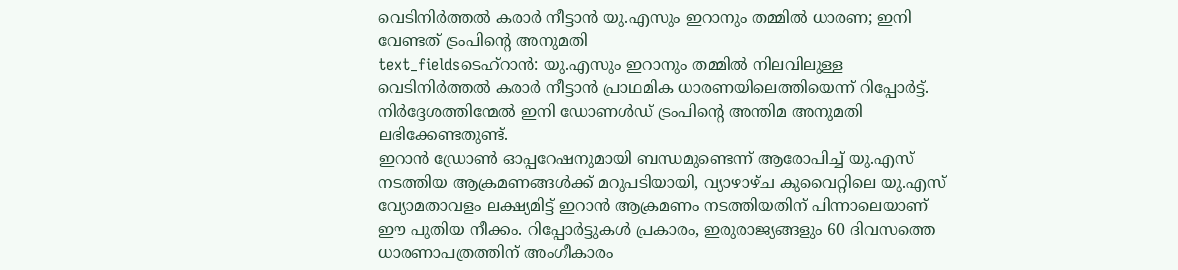വെടിനിർത്തൽ കരാർ നീട്ടാൻ യു.എസും ഇറാനും തമ്മിൽ ധാരണ; ഇനി വേണ്ടത് ട്രംപിന്റെ അനുമതി
text_fieldsടെഹ്റാൻ: യു.എസും ഇറാനും തമ്മിൽ നിലവിലുള്ള വെടിനിർത്തൽ കരാർ നീട്ടാൻ പ്രാഥമിക ധാരണയിലെത്തിയെന്ന് റിപ്പോർട്ട്. നിർദ്ദേശത്തിന്മേൽ ഇനി ഡോണൾഡ് ട്രംപിന്റെ അന്തിമ അനുമതി ലഭിക്കേണ്ടതുണ്ട്.
ഇറാൻ ഡ്രോൺ ഓപ്പറേഷനുമായി ബന്ധമുണ്ടെന്ന് ആരോപിച്ച് യു.എസ് നടത്തിയ ആക്രമണങ്ങൾക്ക് മറുപടിയായി, വ്യാഴാഴ്ച കുവൈറ്റിലെ യു.എസ് വ്യോമതാവളം ലക്ഷ്യമിട്ട് ഇറാൻ ആക്രമണം നടത്തിയതിന് പിന്നാലെയാണ് ഈ പുതിയ നീക്കം. റിപ്പോർട്ടുകൾ പ്രകാരം, ഇരുരാജ്യങ്ങളും 60 ദിവസത്തെ ധാരണാപത്രത്തിന് അംഗീകാരം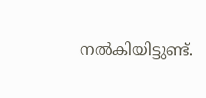നൽകിയിട്ടുണ്ട്.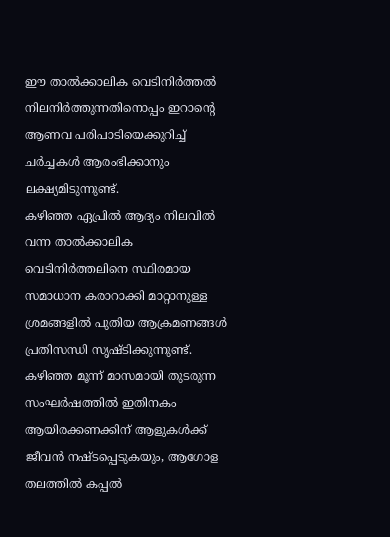ഈ താൽക്കാലിക വെടിനിർത്തൽ നിലനിർത്തുന്നതിനൊപ്പം ഇറാന്റെ ആണവ പരിപാടിയെക്കുറിച്ച് ചർച്ചകൾ ആരംഭിക്കാനും ലക്ഷ്യമിടുന്നുണ്ട്.
കഴിഞ്ഞ ഏപ്രിൽ ആദ്യം നിലവിൽ വന്ന താൽക്കാലിക വെടിനിർത്തലിനെ സ്ഥിരമായ സമാധാന കരാറാക്കി മാറ്റാനുള്ള ശ്രമങ്ങളിൽ പുതിയ ആക്രമണങ്ങൾ പ്രതിസന്ധി സൃഷ്ടിക്കുന്നുണ്ട്. കഴിഞ്ഞ മൂന്ന് മാസമായി തുടരുന്ന സംഘർഷത്തിൽ ഇതിനകം ആയിരക്കണക്കിന് ആളുകൾക്ക് ജീവൻ നഷ്ടപ്പെടുകയും, ആഗോള തലത്തിൽ കപ്പൽ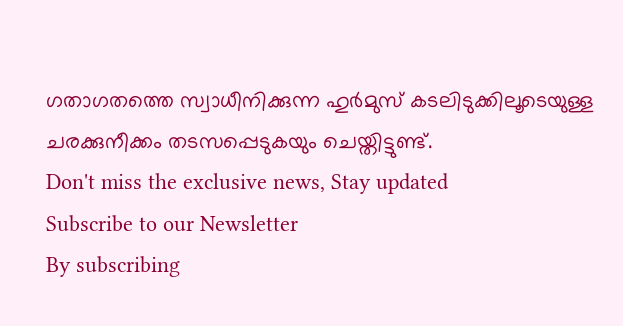ഗതാഗതത്തെ സ്വാധീനിക്കുന്ന ഹുർമുസ് കടലിടുക്കിലൂടെയുള്ള ചരക്കുനീക്കം തടസപ്പെടുകയും ചെയ്തിട്ടുണ്ട്.
Don't miss the exclusive news, Stay updated
Subscribe to our Newsletter
By subscribing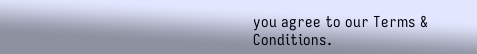you agree to our Terms & Conditions.